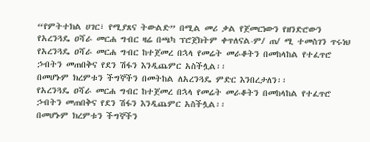“የምትተክል ሀገር፣ የሚያጸና ትውልድ” በሚል መሪ ቃል የጀመርነውን የዘንድሮውን የአረንጓዴ ዐሻራ መርሐ ግብር ዛሬ በጫካ ፕሮጀክትም ቀጥለናል-ም/ ጠ/ ሚ ተመስገን ጥሩነህ
የአረንጓዴ ዐሻራ መርሐ ግብር ከተጀመረ በኋላ የመሬት መራቆትን በመከላከል የተፈጥሮ ኃብትን መጠበቅና የደን ሽፋን እንዲጨምር አስችሏል፡፡
በመሆኑም ክረምቱን ችግኞችን በመትከል ለአረንጓዴ ምድር እንበረታለን፡፡
የአረንጓዴ ዐሻራ መርሐ ግብር ከተጀመረ በኋላ የመሬት መራቆትን በመከላከል የተፈጥሮ ኃብትን መጠበቅና የደን ሽፋን እንዲጨምር አስችሏል፡፡
በመሆኑም ክረምቱን ችግኞችን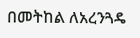በመትከል ለአረንጓዴ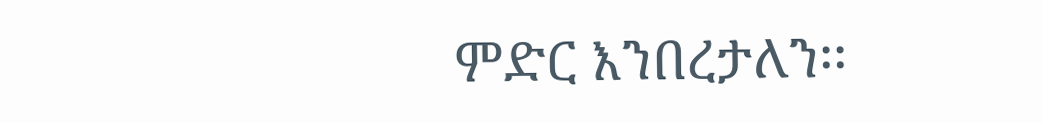ምድር እንበረታለን፡፡